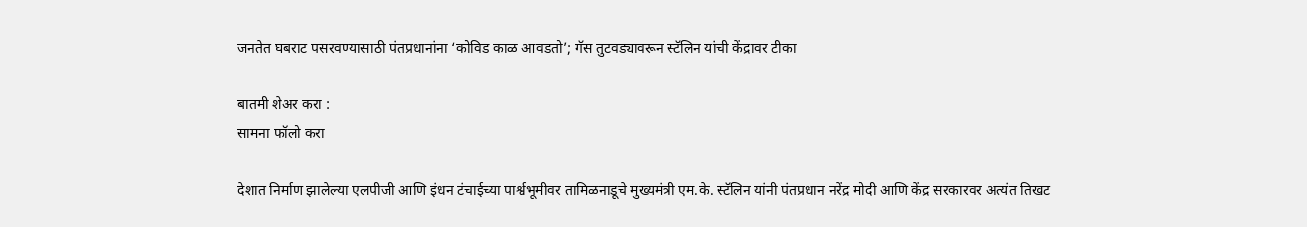जनतेत घबराट पसरवण्यासाठी पंतप्रधानांना ‘कोविड काळ आवडतो’; गॅस तुटवड्यावरून स्टॅलिन यांची केंद्रावर टीका

बातमी शेअर करा :
सामना फॉलो करा

देशात निर्माण झालेल्या एलपीजी आणि इंधन टंचाईच्या पार्श्वभूमीवर तामिळनाडूचे मुख्यमंत्री एम.के. स्टॅलिन यांनी पंतप्रधान नरेंद्र मोदी आणि केंद्र सरकारवर अत्यंत तिखट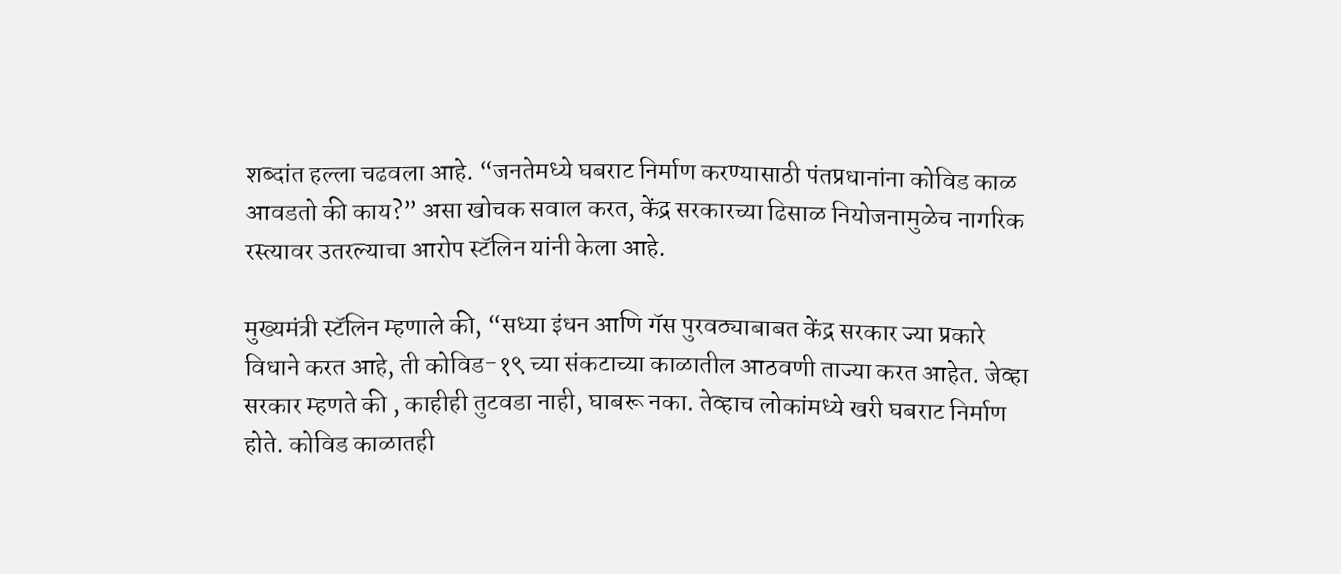शब्दांत हल्ला चढवला आहे. “जनतेमध्ये घबराट निर्माण करण्यासाठी पंतप्रधानांना कोविड काळ आवडतो की काय?” असा खोचक सवाल करत, केंद्र सरकारच्या ढिसाळ नियोजनामुळेच नागरिक रस्त्यावर उतरल्याचा आरोप स्टॅलिन यांनी केला आहे.

मुख्यमंत्री स्टॅलिन म्हणाले की, “सध्या इंधन आणि गॅस पुरवठ्याबाबत केंद्र सरकार ज्या प्रकारे विधाने करत आहे, ती कोविड-१९ च्या संकटाच्या काळातील आठवणी ताज्या करत आहेत. जेव्हा सरकार म्हणते की , काहीही तुटवडा नाही, घाबरू नका. तेव्हाच लोकांमध्ये खरी घबराट निर्माण होते. कोविड काळातही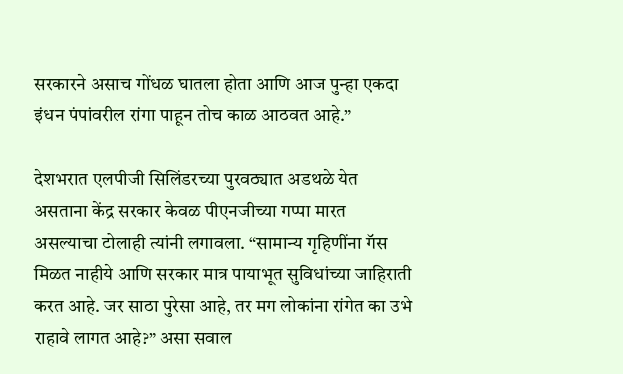सरकारने असाच गोंधळ घातला होता आणि आज पुन्हा एकदा इंधन पंपांवरील रांगा पाहून तोच काळ आठवत आहे.”

देशभरात एलपीजी सिलिंडरच्या पुरवठ्यात अडथळे येत असताना केंद्र सरकार केवळ पीएनजीच्या गप्पा मारत असल्याचा टोलाही त्यांनी लगावला. “सामान्य गृहिणींना गॅस मिळत नाहीये आणि सरकार मात्र पायाभूत सुविधांच्या जाहिराती करत आहे. जर साठा पुरेसा आहे, तर मग लोकांना रांगेत का उभे राहावे लागत आहे?” असा सवाल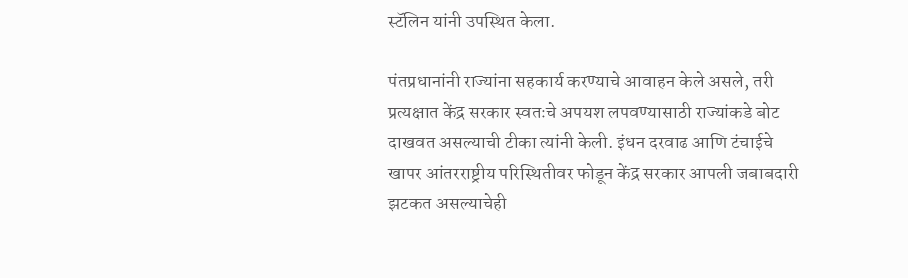स्टॅलिन यांनी उपस्थित केला.

पंतप्रधानांनी राज्यांना सहकार्य करण्याचे आवाहन केले असले, तरी प्रत्यक्षात केंद्र सरकार स्वतःचे अपयश लपवण्यासाठी राज्यांकडे बोट दाखवत असल्याची टीका त्यांनी केली. इंधन दरवाढ आणि टंचाईचे खापर आंतरराष्ट्रीय परिस्थितीवर फोडून केंद्र सरकार आपली जबाबदारी झटकत असल्याचेही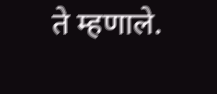ते म्हणाले.